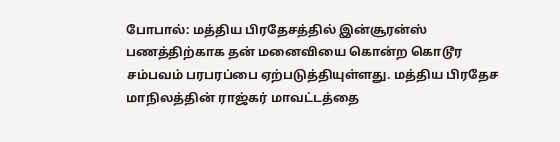போபால்: மத்திய பிரதேசத்தில் இன்சூரன்ஸ் பணத்திற்காக தன் மனைவியை கொன்ற கொடூர சம்பவம் பரபரப்பை ஏற்படுத்தியுள்ளது. மத்திய பிரதேச மாநிலத்தின் ராஜ்கர் மாவட்டத்தை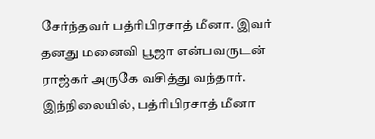சேர்ந்தவர் பத்ரிபிரசாத் மீனா. இவர் தனது மனைவி பூஜா என்பவருடன் ராஜ்கர் அருகே வசித்து வந்தார். இந்நிலையில், பத்ரிபிரசாத் மீனா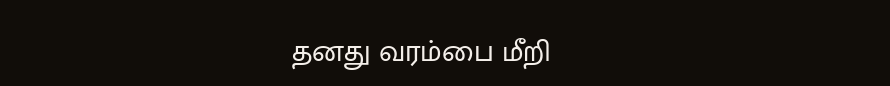தனது வரம்பை மீறி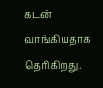கடன் வாங்கியதாக தெரிகிறது.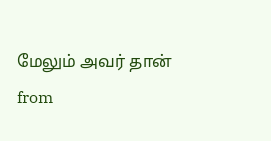மேலும் அவர் தான்
from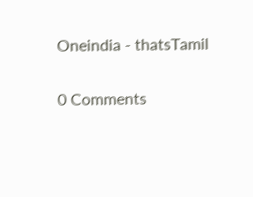Oneindia - thatsTamil

0 Comments